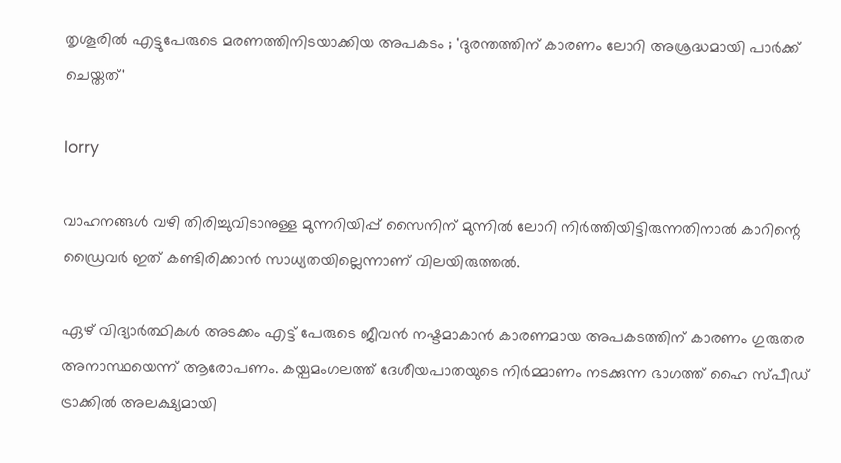തൃശൂരില്‍ എട്ടുപേരുടെ മരണത്തിനിടയാക്കിയ അപകടം ; 'ദുരന്തത്തിന് കാരണം ലോറി അശ്രദ്ധമായി പാര്‍ക്ക് ചെയ്തത്'

lorry

വാഹനങ്ങള്‍ വഴി തിരിച്ചുവിടാനുള്ള മുന്നറിയിപ്പ് സൈനിന് മുന്നില്‍ ലോറി നിര്‍ത്തിയിട്ടിരുന്നതിനാല്‍ കാറിന്റെ ഡ്രൈവര്‍ ഇത് കണ്ടിരിക്കാന്‍ സാധ്യതയില്ലെന്നാണ് വിലയിരുത്തല്‍.

ഏഴ് വിദ്യാര്‍ത്ഥികള്‍ അടക്കം എട്ട് പേരുടെ ജീവന്‍ നഷ്ടമാകാന്‍ കാരണമായ അപകടത്തിന് കാരണം ഗുരുതര അനാസ്ഥയെന്ന് ആരോപണം. കയ്പമംഗലത്ത് ദേശീയപാതയുടെ നിര്‍മ്മാണം നടക്കുന്ന ഭാഗത്ത് ഹൈ സ്പീഡ് ട്രാക്കില്‍ അലക്ഷ്യമായി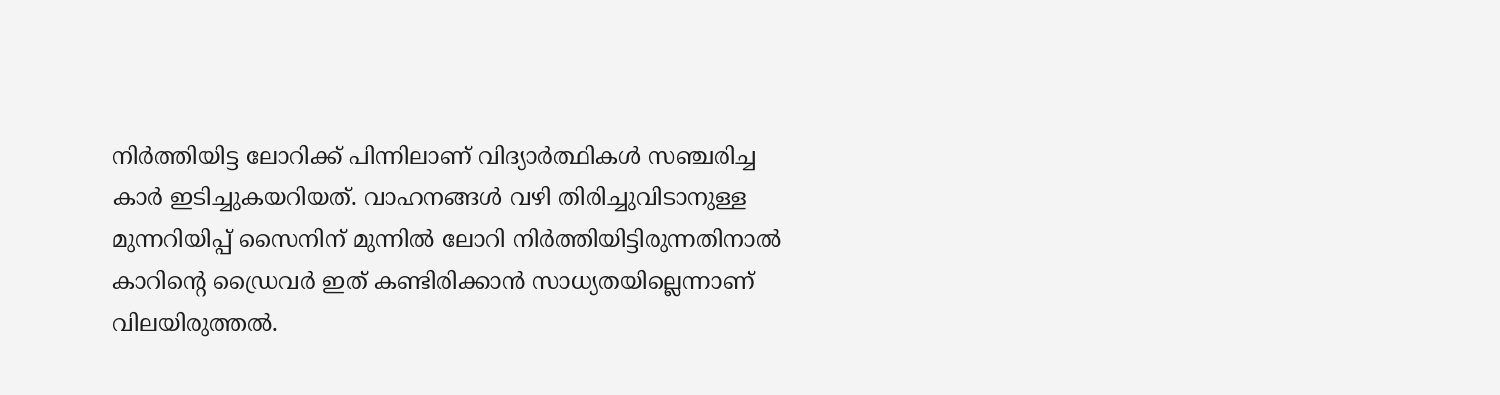നിര്‍ത്തിയിട്ട ലോറിക്ക് പിന്നിലാണ് വിദ്യാര്‍ത്ഥികള്‍ സഞ്ചരിച്ച കാര്‍ ഇടിച്ചുകയറിയത്. വാഹനങ്ങള്‍ വഴി തിരിച്ചുവിടാനുള്ള മുന്നറിയിപ്പ് സൈനിന് മുന്നില്‍ ലോറി നിര്‍ത്തിയിട്ടിരുന്നതിനാല്‍ കാറിന്റെ ഡ്രൈവര്‍ ഇത് കണ്ടിരിക്കാന്‍ സാധ്യതയില്ലെന്നാണ് വിലയിരുത്തല്‍.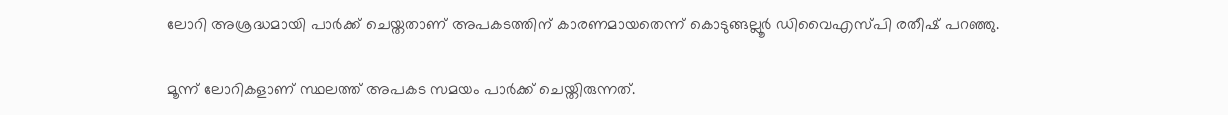ലോറി അശ്രദ്ധമായി പാര്‍ക്ക് ചെയ്തതാണ് അപകടത്തിന് കാരണമായതെന്ന് കൊടുങ്ങല്ലൂര്‍ ഡിവൈഎസ്പി രതീഷ് പറഞ്ഞു.

മൂന്ന് ലോറികളാണ് സ്ഥലത്ത് അപകട സമയം പാര്‍ക്ക് ചെയ്തിരുന്നത്.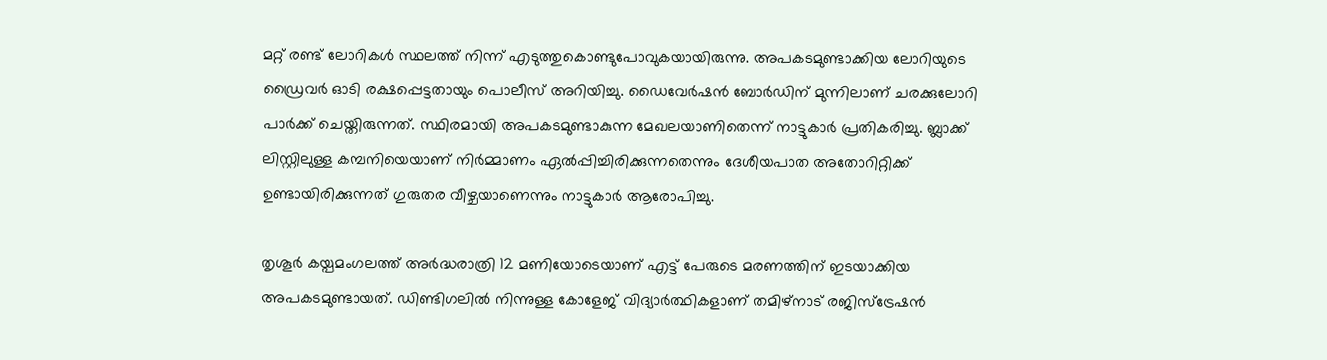മറ്റ് രണ്ട് ലോറികള്‍ സ്ഥലത്ത് നിന്ന് എടുത്തുകൊണ്ടുപോവുകയായിരുന്നു. അപകടമുണ്ടാക്കിയ ലോറിയുടെ ഡ്രൈവര്‍ ഓടി രക്ഷപ്പെട്ടതായും പൊലീസ് അറിയിച്ചു. ഡൈവേര്‍ഷന്‍ ബോര്‍ഡിന് മുന്നിലാണ് ചരക്കുലോറി പാര്‍ക്ക് ചെയ്തിരുന്നത്. സ്ഥിരമായി അപകടമുണ്ടാകുന്ന മേഖലയാണിതെന്ന് നാട്ടുകാര്‍ പ്രതികരിച്ചു. ബ്ലാക്ക് ലിസ്റ്റിലുള്ള കമ്പനിയെയാണ് നിര്‍മ്മാണം ഏല്‍പ്പിച്ചിരിക്കുന്നതെന്നും ദേശീയപാത അതോറിറ്റിക്ക് ഉണ്ടായിരിക്കുന്നത് ഗുരുതര വീഴ്ചയാണെന്നും നാട്ടുകാര്‍ ആരോപിച്ചു.

തൃശൂര്‍ കയ്പമംഗലത്ത് അര്‍ദ്ധരാത്രി 12 മണിയോടെയാണ് എട്ട് പേരുടെ മരണത്തിന് ഇടയാക്കിയ അപകടമുണ്ടായത്. ഡിണ്ടിഗലില്‍ നിന്നുള്ള കോളേജ് വിദ്യാര്‍ത്ഥികളാണ് തമിഴ്‌നാട് രജിസ്‌ട്രേഷന്‍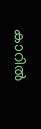കാറില്‍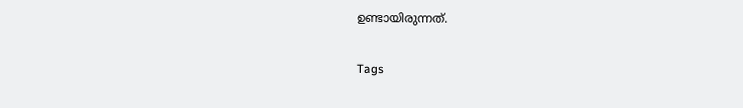ഉണ്ടായിരുന്നത്.

Tags